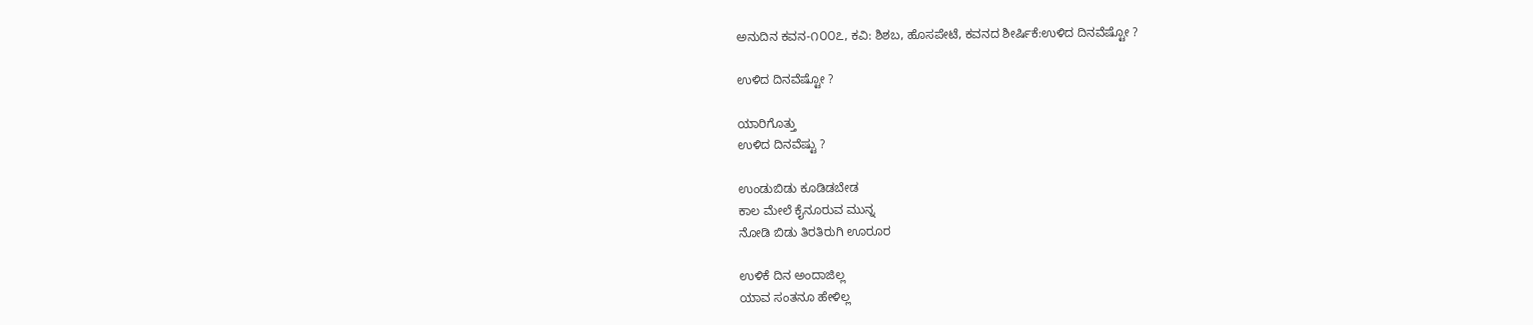ಅನುದಿನ ಕವನ-೧೦೦೭, ಕವಿ: ಶಿಶಬ, ಹೊಸಪೇಟೆ, ಕವನದ ಶೀರ್ಷಿಕೆ:ಉಳಿದ ದಿನವೆಷ್ಟೋ ?

ಉಳಿದ ದಿನವೆಷ್ಟೋ ?

ಯಾರಿಗೊತ್ತು
ಉಳಿದ ದಿನವೆಷ್ಟು ?

ಉಂಡುಬಿಡು ಕೂಡಿಡಬೇಡ
ಕಾಲ ಮೇಲೆ ಕೈನೂರುವ ಮುನ್ನ
ನೋಡಿ ಬಿಡು ತಿರತಿರುಗಿ ಊರೂರ

ಉಳಿಕೆ ದಿನ ಅಂದಾಜಿಲ್ಲ
ಯಾವ ಸಂತನೂ ಹೇಳಿಲ್ಲ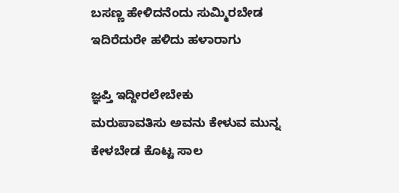ಬಸಣ್ಣ ಹೇಳಿದನೆಂದು ಸುಮ್ಮಿರಬೇಡ
ಇದಿರೆದುರೇ ಹಳಿದು ಹಳಾರಾಗು

ಜ್ಞಪ್ತಿ ಇದ್ದೀರಲೇಬೇಕು
ಮರುಪಾವತಿಸು ಅವನು ಕೇಳುವ ಮುನ್ನ
ಕೇಳಬೇಡ ಕೊಟ್ಟ ಸಾಲ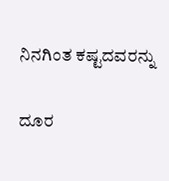ನಿನಗಿಂತ ಕಷ್ಟದವರನ್ನು

ದೂರ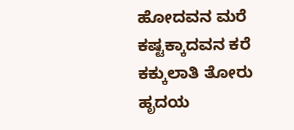ಹೋದವನ ಮರೆ
ಕಷ್ಟಕ್ಕಾದವನ ಕರೆ
ಕಕ್ಕುಲಾತಿ ತೋರು
ಹೃದಯ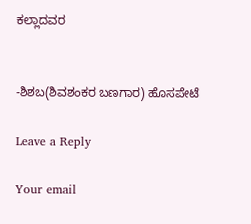ಕಲ್ಲಾದವರ


-ಶಿಶಬ(ಶಿವಶಂಕರ ಬಣಗಾರ) ಹೊಸಪೇಟೆ

Leave a Reply

Your email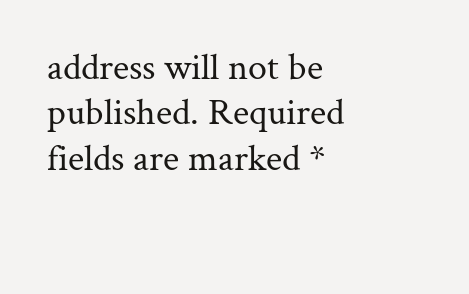address will not be published. Required fields are marked *